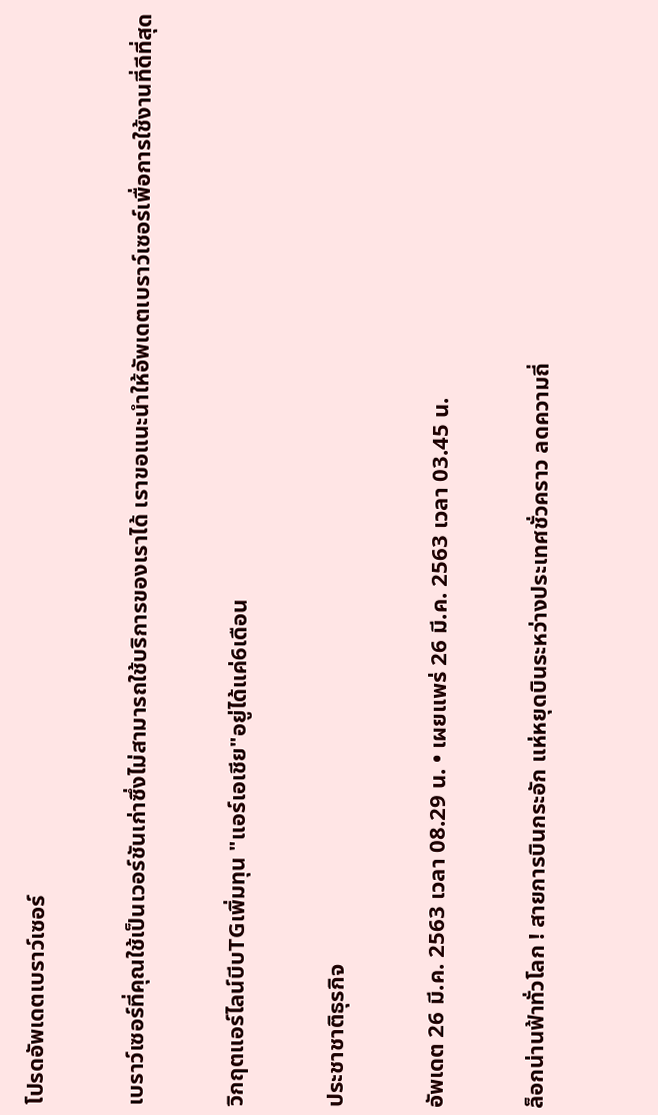โปรดอัพเดตเบราว์เซอร์

เบราว์เซอร์ที่คุณใช้เป็นเวอร์ชันเก่าซึ่งไม่สามารถใช้บริการของเราได้ เราขอแนะนำให้อัพเดตเบราว์เซอร์เพื่อการใช้งานที่ดีที่สุด

วิกฤตแอร์ไลน์บีบTGเพิ่มทุน "แอร์เอเชีย"อยู่ได้แค่6เดือน

ประชาชาติธุรกิจ

อัพเดต 26 มี.ค. 2563 เวลา 08.29 น. • เผยแพร่ 26 มี.ค. 2563 เวลา 03.45 น.

ล็อกน่านฟ้าทั่วโลก ! สายการบินกระอัก แห่หยุดบินระหว่างประเทศชั่วคราว ลดความถี่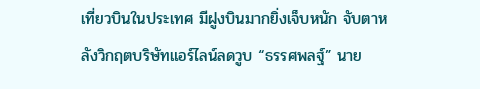เที่ยวบินในประเทศ มีฝูงบินมากยิ่งเจ็บหนัก จับตาหลังวิกฤตบริษัทแอร์ไลน์ลดวูบ “ธรรศพลฐ์” นาย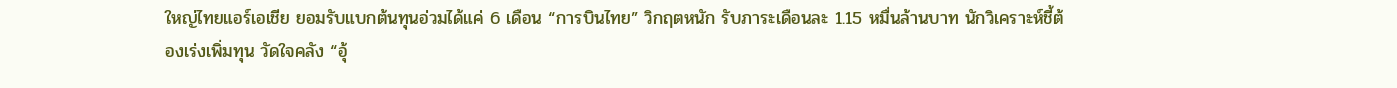ใหญ่ไทยแอร์เอเชีย ยอมรับแบกต้นทุนอ่วมได้แค่ 6 เดือน “การบินไทย” วิกฤตหนัก รับภาระเดือนละ 1.15 หมื่นล้านบาท นักวิเคราะห์ชี้ต้องเร่งเพิ่มทุน วัดใจคลัง “อุ้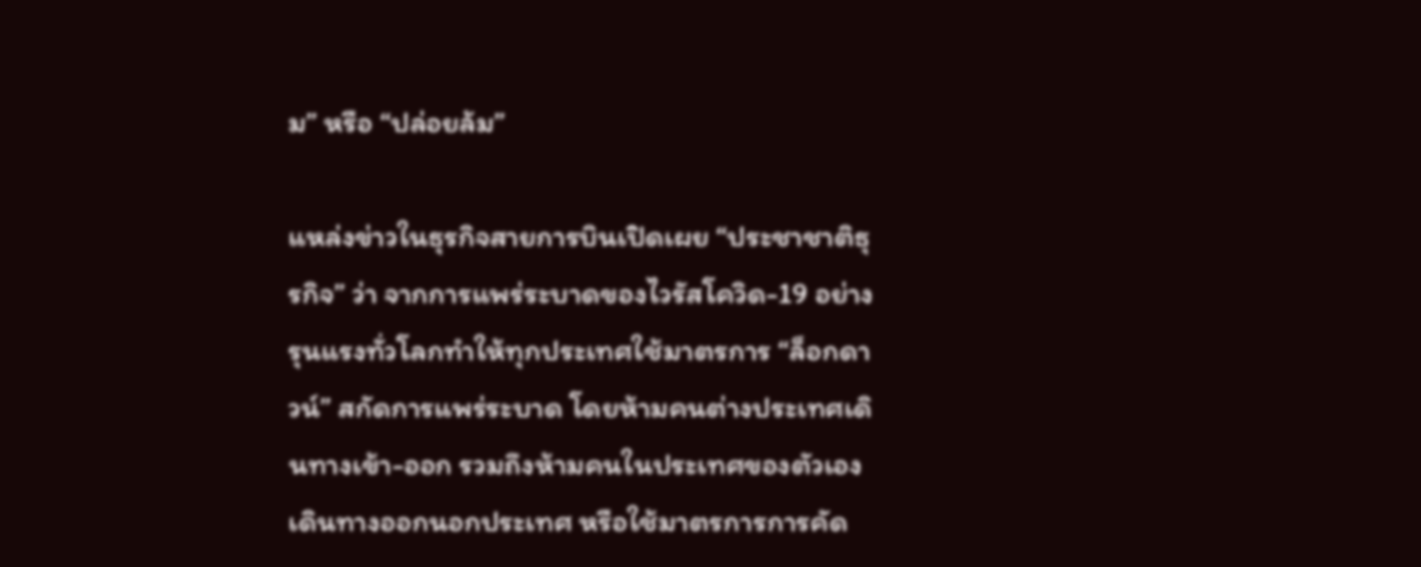ม” หรือ “ปล่อยล้ม”

แหล่งข่าวในธุรกิจสายการบินเปิดเผย “ประชาชาติธุรกิจ” ว่า จากการแพร่ระบาดของไวรัสโควิด-19 อย่างรุนแรงทั่วโลกทำให้ทุกประเทศใช้มาตรการ “ล็อกดาวน์” สกัดการแพร่ระบาด โดยห้ามคนต่างประเทศเดินทางเข้า-ออก รวมถึงห้ามคนในประเทศของตัวเองเดินทางออกนอกประเทศ หรือใช้มาตรการการคัด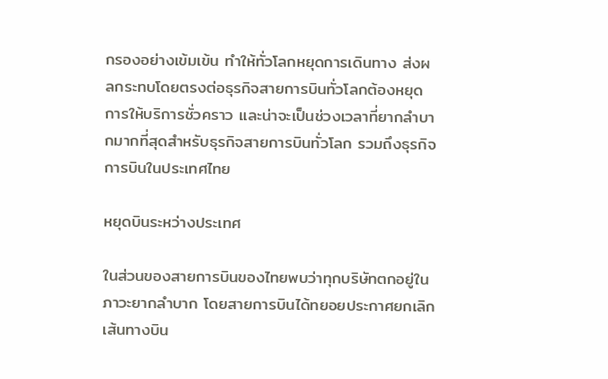กรองอย่างเข้มเข้น ทำให้ทั่วโลกหยุดการเดินทาง ส่งผลกระทบโดยตรงต่อธุรกิจสายการบินทั่วโลกต้องหยุดการให้บริการชั่วคราว และน่าจะเป็นช่วงเวลาที่ยากลำบากมากที่สุดสำหรับธุรกิจสายการบินทั่วโลก รวมถึงธุรกิจการบินในประเทศไทย

หยุดบินระหว่างประเทศ

ในส่วนของสายการบินของไทยพบว่าทุกบริษัทตกอยู่ในภาวะยากลำบาก โดยสายการบินได้ทยอยประกาศยกเลิกเส้นทางบิน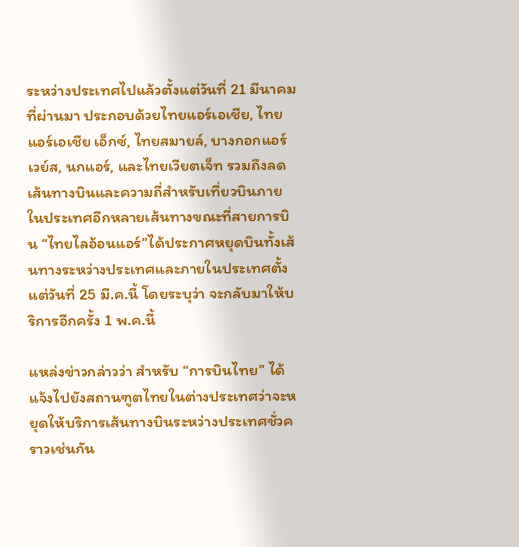ระหว่างประเทศไปแล้วตั้งแต่วันที่ 21 มีนาคมที่ผ่านมา ประกอบด้วยไทยแอร์เอเชีย, ไทยแอร์เอเชีย เอ็กซ์, ไทยสมายล์, บางกอกแอร์เวย์ส, นกแอร์, และไทยเวียตเจ็ท รวมถึงลดเส้นทางบินและความถี่สำหรับเที่ยวบินภายในประเทศอีกหลายเส้นทางขณะที่สายการบิน “ไทยไลอ้อนแอร์”ได้ประกาศหยุดบินทั้งเส้นทางระหว่างประเทศและภายในประเทศตั้งแต่วันที่ 25 มี.ค.นี้ โดยระบุว่า จะกลับมาให้บริการอีกครั้ง 1 พ.ค.นี้

แหล่งข่าวกล่าวว่า สำหรับ “การบินไทย” ได้แจ้งไปยังสถานฑูตไทยในต่างประเทศว่าจะหยุดให้บริการเส้นทางบินระหว่างประเทศชั่วคราวเช่นกัน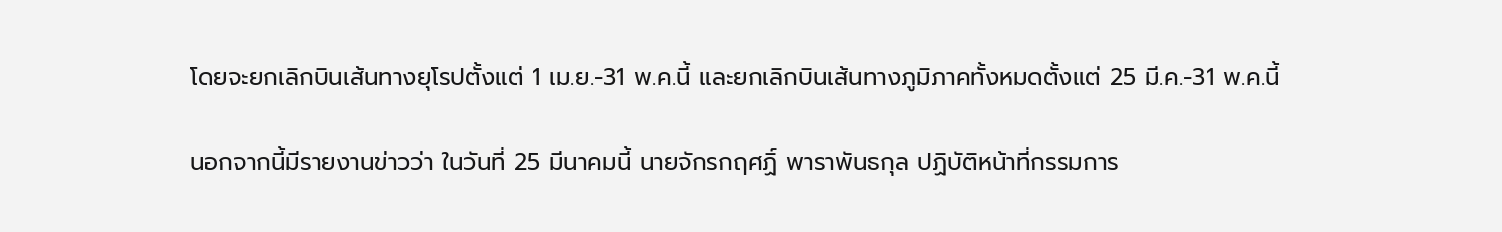โดยจะยกเลิกบินเส้นทางยุโรปตั้งแต่ 1 เม.ย.-31 พ.ค.นี้ และยกเลิกบินเส้นทางภูมิภาคทั้งหมดตั้งแต่ 25 มี.ค.-31 พ.ค.นี้

นอกจากนี้มีรายงานข่าวว่า ในวันที่ 25 มีนาคมนี้ นายจักรกฤศฏิ์ พาราพันธกุล ปฏิบัติหน้าที่กรรมการ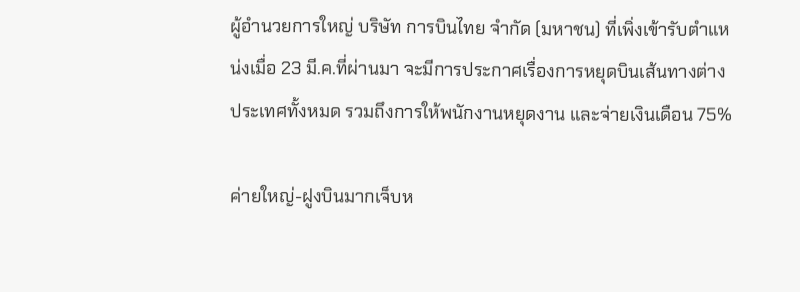ผู้อำนวยการใหญ่ บริษัท การบินไทย จำกัด (มหาชน) ที่เพิ่งเข้ารับตำแหน่งเมื่อ 23 มี.ค.ที่ผ่านมา จะมีการประกาศเรื่องการหยุดบินเส้นทางต่างประเทศทั้งหมด รวมถึงการให้พนักงานหยุดงาน และจ่ายเงินเดือน 75%

ค่ายใหญ่-ฝูงบินมากเจ็บห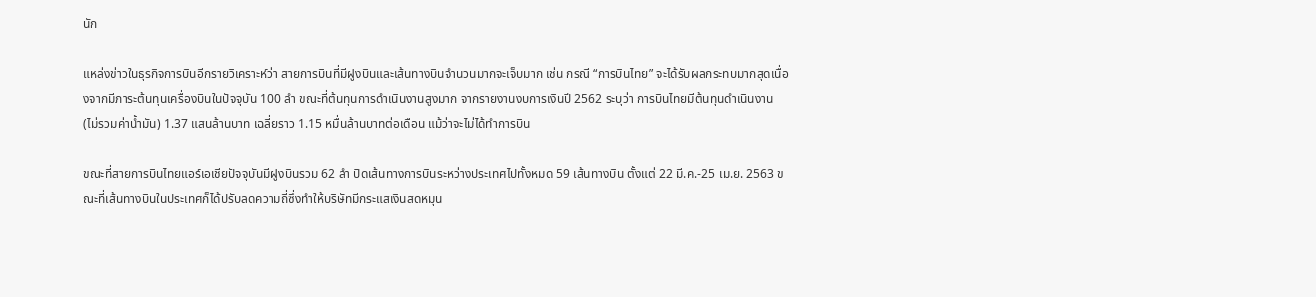นัก

แหล่งข่าวในธุรกิจการบินอีกรายวิเคราะห์ว่า สายการบินที่มีฝูงบินและเส้นทางบินจำนวนมากจะเจ็บมาก เช่น กรณี “การบินไทย” จะได้รับผลกระทบมากสุดเนื่องจากมีภาระต้นทุนเครื่องบินในปัจจุบัน 100 ลำ ขณะที่ต้นทุนการดำเนินงานสูงมาก จากรายงานงบการเงินปี 2562 ระบุว่า การบินไทยมีต้นทุนดำเนินงาน (ไม่รวมค่าน้ำมัน) 1.37 แสนล้านบาท เฉลี่ยราว 1.15 หมื่นล้านบาทต่อเดือน แม้ว่าจะไม่ได้ทำการบิน

ขณะที่สายการบินไทยแอร์เอเชียปัจจุบันมีฝูงบินรวม 62 ลำ ปิดเส้นทางการบินระหว่างประเทศไปทั้งหมด 59 เส้นทางบิน ตั้งแต่ 22 มี.ค.-25 เม.ย. 2563 ขณะที่เส้นทางบินในประเทศก็ได้ปรับลดความถี่ซึ่งทำให้บริษัทมีกระแสเงินสดหมุน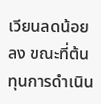เวียนลดน้อยลง ขณะที่ต้นทุนการดำเนิน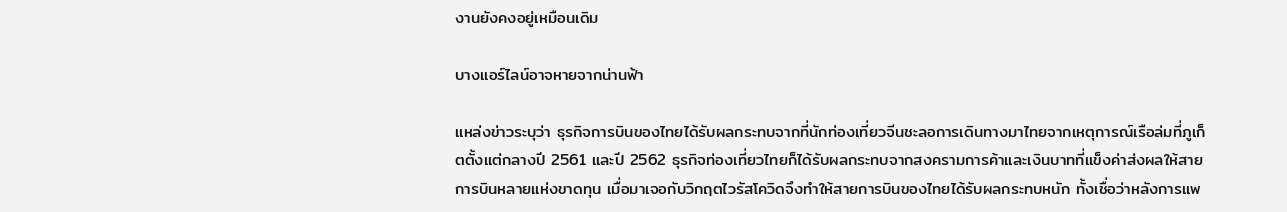งานยังคงอยู่เหมือนเดิม

บางแอร์ไลน์อาจหายจากน่านฟ้า

แหล่งข่าวระบุว่า ธุรกิจการบินของไทยได้รับผลกระทบจากที่นักท่องเที่ยวจีนชะลอการเดินทางมาไทยจากเหตุการณ์เรือล่มที่ภูเก็ตตั้งแต่กลางปี 2561 และปี 2562 ธุรกิจท่องเที่ยวไทยก็ได้รับผลกระทบจากสงครามการค้าและเงินบาทที่แข็งค่าส่งผลให้สายการบินหลายแห่งขาดทุน เมื่อมาเจอกับวิกฤตไวรัสโควิดจึงทำให้สายการบินของไทยได้รับผลกระทบหนัก ทั้งเชื่อว่าหลังการแพ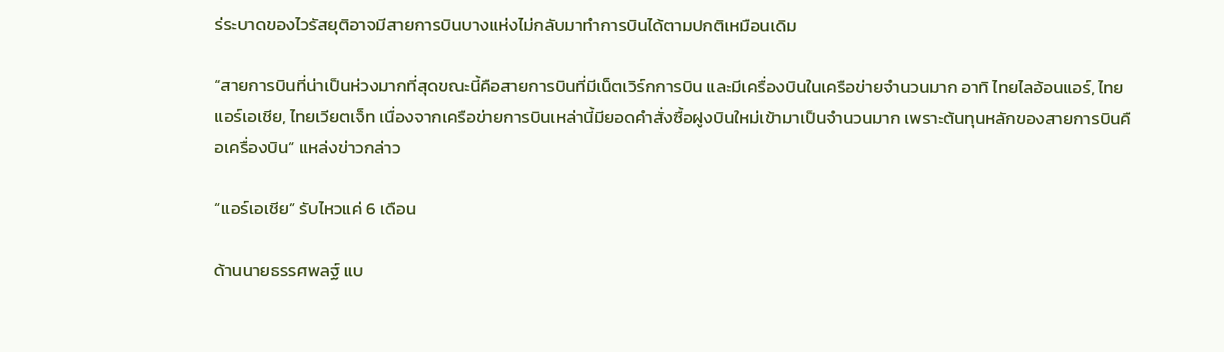ร่ระบาดของไวรัสยุติอาจมีสายการบินบางแห่งไม่กลับมาทำการบินได้ตามปกติเหมือนเดิม

“สายการบินที่น่าเป็นห่วงมากที่สุดขณะนี้คือสายการบินที่มีเน็ตเวิร์กการบิน และมีเครื่องบินในเครือข่ายจำนวนมาก อาทิ ไทยไลอ้อนแอร์, ไทยแอร์เอเชีย, ไทยเวียตเจ็ท เนื่องจากเครือข่ายการบินเหล่านี้มียอดคำสั่งซื้อฝูงบินใหม่เข้ามาเป็นจำนวนมาก เพราะต้นทุนหลักของสายการบินคือเครื่องบิน” แหล่งข่าวกล่าว

“แอร์เอเชีย” รับไหวแค่ 6 เดือน

ด้านนายธรรศพลฐ์ แบ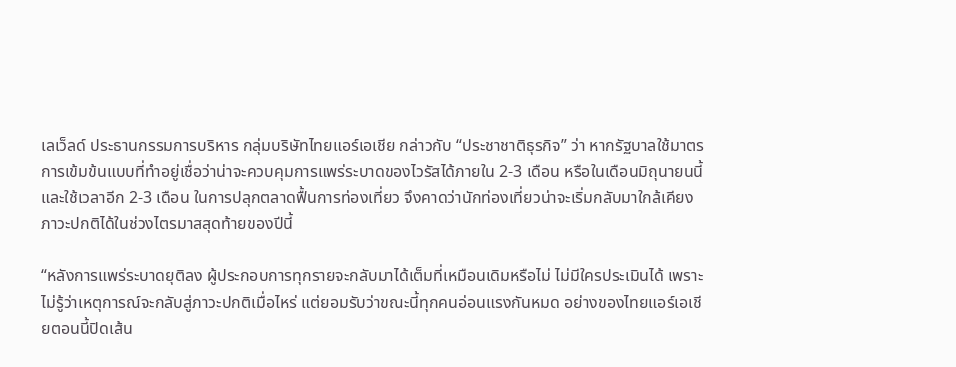เลเว็ลด์ ประธานกรรมการบริหาร กลุ่มบริษัทไทยแอร์เอเชีย กล่าวกับ “ประชาชาติธุรกิจ” ว่า หากรัฐบาลใช้มาตรการเข้มข้นแบบที่ทำอยู่เชื่อว่าน่าจะควบคุมการแพร่ระบาดของไวรัสได้ภายใน 2-3 เดือน หรือในเดือนมิถุนายนนี้ และใช้เวลาอีก 2-3 เดือน ในการปลุกตลาดฟื้นการท่องเที่ยว จึงคาดว่านักท่องเที่ยวน่าจะเริ่มกลับมาใกล้เคียงภาวะปกติได้ในช่วงไตรมาสสุดท้ายของปีนี้

“หลังการแพร่ระบาดยุติลง ผู้ประกอบการทุกรายจะกลับมาได้เต็มที่เหมือนเดิมหรือไม่ ไม่มีใครประเมินได้ เพราะไม่รู้ว่าเหตุการณ์จะกลับสู่ภาวะปกติเมื่อไหร่ แต่ยอมรับว่าขณะนี้ทุกคนอ่อนแรงกันหมด อย่างของไทยแอร์เอเชียตอนนี้ปิดเส้น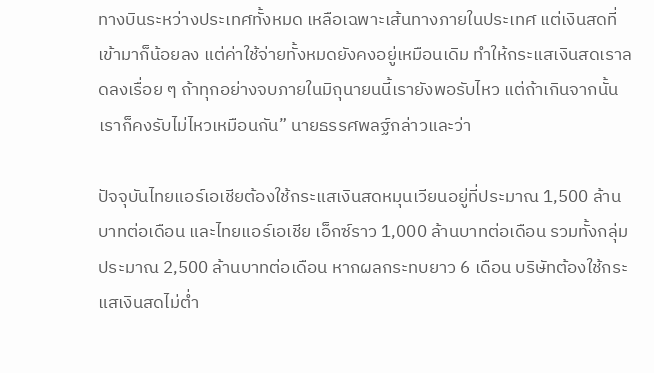ทางบินระหว่างประเทศทั้งหมด เหลือเฉพาะเส้นทางภายในประเทศ แต่เงินสดที่เข้ามาก็น้อยลง แต่ค่าใช้จ่ายทั้งหมดยังคงอยู่เหมือนเดิม ทำให้กระแสเงินสดเราลดลงเรื่อย ๆ ถ้าทุกอย่างจบภายในมิถุนายนนี้เรายังพอรับไหว แต่ถ้าเกินจากนั้นเราก็คงรับไม่ไหวเหมือนกัน” นายธรรศพลฐ์กล่าวและว่า

ปัจจุบันไทยแอร์เอเชียต้องใช้กระแสเงินสดหมุนเวียนอยู่ที่ประมาณ 1,500 ล้านบาทต่อเดือน และไทยแอร์เอเชีย เอ็กซ์ราว 1,000 ล้านบาทต่อเดือน รวมทั้งกลุ่มประมาณ 2,500 ล้านบาทต่อเดือน หากผลกระทบยาว 6 เดือน บริษัทต้องใช้กระแสเงินสดไม่ต่ำ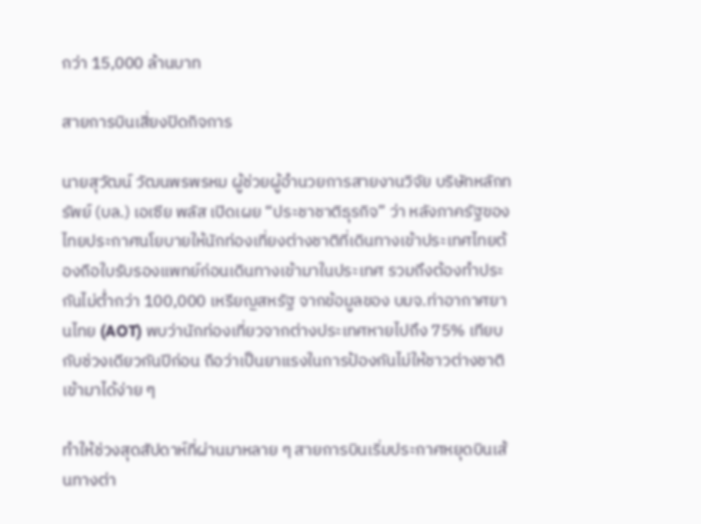กว่า 15,000 ล้านบาท

สายการบินเสี่ยงปิดกิจการ

นายสุวัฒน์ วัฒนพรพรหม ผู้ช่วยผู้อำนวยการสายงานวิจัย บริษัทหลักทรัพย์ (บล.) เอเซีย พลัส เปิดเผย “ประชาชาติธุรกิจ” ว่า หลังภาครัฐของไทยประกาศนโยบายให้นักท่องเที่ยงต่างชาติที่เดินทางเข้าประเทศไทยต้องถือใบรับรองแพทย์ก่อนเดินทางเข้ามาในประเทศ รวมถึงต้องทำประกันไม่ต่ำกว่า 100,000 เหรียญสหรัฐ จากข้อมูลของ บมจ.ท่าอากาศยานไทย (AOT) พบว่านักท่องเที่ยวจากต่างประเทศหายไปถึง 75% เทียบกับช่วงเดียวกันปีก่อน ถือว่าเป็นยาแรงในการป้องกันไม่ให้ชาวต่างชาติเข้ามาได้ง่าย ๆ

ทำให้ช่วงสุดสัปดาห์ที่ผ่านมาหลาย ๆ สายการบินเริ่มประกาศหยุดบินเส้นทางต่า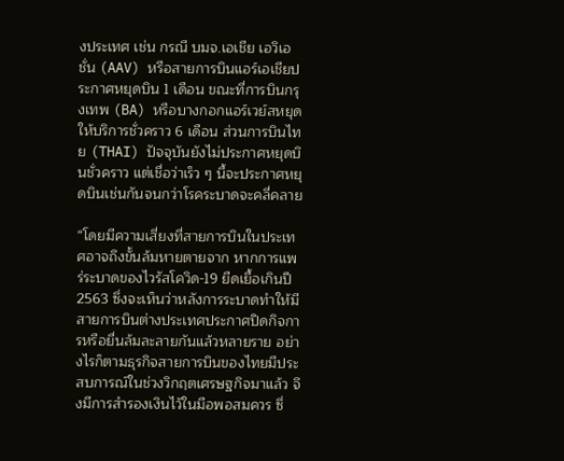งประเทศ เช่น กรณี บมจ.เอเชีย เอวิเอชั่น (AAV) หรือสายการบินแอร์เอเชียประกาศหยุดบิน 1 เดือน ขณะที่การบินกรุงเทพ (BA) หรือบางกอกแอร์เวย์สหยุดให้บริการชั่วคราว 6 เดือน ส่วนการบินไทย (THAI) ปัจจุบันยังไม่ประกาศหยุดบินชั่วคราว แต่เชื่อว่าเร็ว ๆ นี้จะประกาศหยุดบินเช่นกันจนกว่าโรคระบาดจะคลี่คลาย

“โดยมีความเสี่ยงที่สายการบินในประเทศอาจถึงขั้นล้มหายตายจาก หากการแพร่ระบาดของไวรัสโควิด-19 ยืดเยื้อเกินปี 2563 ซึ่งจะเห็นว่าหลังการระบาดทำให้มีสายการบินต่างประเทศประกาศปิดกิจการหรือยื่นล้มละลายกันแล้วหลายราย อย่างไรก็ตามธุรกิจสายการบินของไทยมีประสบการณ์ในช่วงวิกฤตเศรษฐกิจมาแล้ว จึงมีการสำรองเงินไว้ในมือพอสมควร ซึ่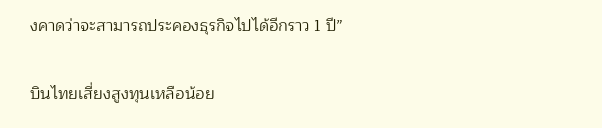งคาดว่าจะสามารถประคองธุรกิจไปได้อีกราว 1 ปี”

บินไทยเสี่ยงสูงทุนเหลือน้อย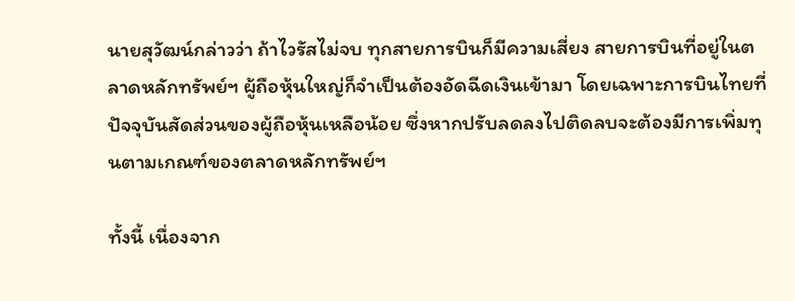นายสุวัฒน์กล่าวว่า ถ้าไวรัสไม่จบ ทุกสายการบินก็มีความเสี่ยง สายการบินที่อยู่ในตลาดหลักทรัพย์ฯ ผู้ถือหุ้นใหญ่ก็จำเป็นต้องอัดฉีดเงินเข้ามา โดยเฉพาะการบินไทยที่ปัจจุบันสัดส่วนของผู้ถือหุ้นเหลือน้อย ซึ่งหากปรับลดลงไปติดลบจะต้องมีการเพิ่มทุนตามเกณฑ์ของตลาดหลักทรัพย์ฯ

ทั้งนี้ เนื่องจาก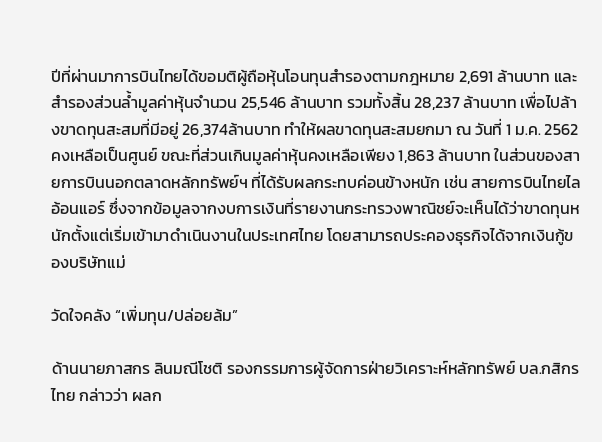ปีที่ผ่านมาการบินไทยได้ขอมติผู้ถือหุ้นโอนทุนสำรองตามกฎหมาย 2,691 ล้านบาท และสำรองส่วนล้ำมูลค่าหุ้นจำนวน 25,546 ล้านบาท รวมทั้งสิ้น 28,237 ล้านบาท เพื่อไปล้างขาดทุนสะสมที่มีอยู่ 26,374ล้านบาท ทำให้ผลขาดทุนสะสมยกมา ณ วันที่ 1 ม.ค. 2562 คงเหลือเป็นศูนย์ ขณะที่ส่วนเกินมูลค่าหุ้นคงเหลือเพียง 1,863 ล้านบาท ในส่วนของสายการบินนอกตลาดหลักทรัพย์ฯ ที่ได้รับผลกระทบค่อนข้างหนัก เช่น สายการบินไทยไลอ้อนแอร์ ซึ่งจากข้อมูลจากงบการเงินที่รายงานกระทรวงพาณิชย์จะเห็นได้ว่าขาดทุนหนักตั้งแต่เริ่มเข้ามาดำเนินงานในประเทศไทย โดยสามารถประคองธุรกิจได้จากเงินกู้ของบริษัทแม่

วัดใจคลัง “เพิ่มทุน/ปล่อยล้ม”

ด้านนายภาสกร ลินมณีโชติ รองกรรมการผู้จัดการฝ่ายวิเคราะห์หลักทรัพย์ บล.กสิกรไทย กล่าวว่า ผลก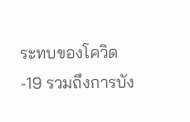ระทบของโควิด-19 รวมถึงการบัง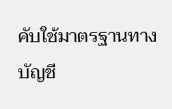คับใช้มาตรฐานทางบัญชี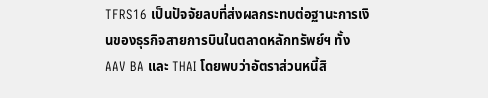TFRS16 เป็นปัจจัยลบที่ส่งผลกระทบต่อฐานะการเงินของธุรกิจสายการบินในตลาดหลักทรัพย์ฯ ทั้ง AAV BA และ THAI โดยพบว่าอัตราส่วนหนี้สิ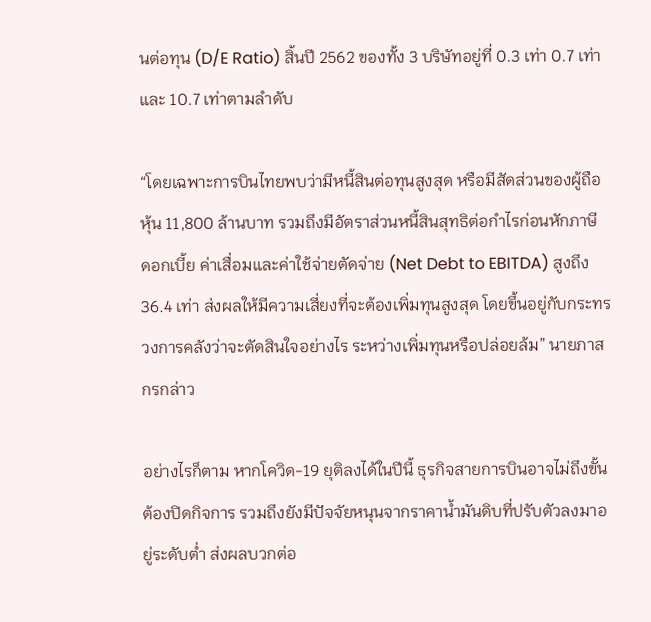นต่อทุน (D/E Ratio) สิ้นปี 2562 ของทั้ง 3 บริษัทอยู่ที่ 0.3 เท่า 0.7 เท่า และ 10.7 เท่าตามลำดับ

“โดยเฉพาะการบินไทยพบว่ามีหนี้สินต่อทุนสูงสุด หรือมีสัดส่วนของผู้ถือหุ้น 11,800 ล้านบาท รวมถึงมีอัตราส่วนหนี้สินสุทธิต่อกำไรก่อนหักภาษี ดอกเบี้ย ค่าเสื่อมและค่าใช้จ่ายตัดจ่าย (Net Debt to EBITDA) สูงถึง 36.4 เท่า ส่งผลให้มีความเสี่ยงที่จะต้องเพิ่มทุนสูงสุด โดยขึ้นอยู่กับกระทรวงการคลังว่าจะตัดสินใจอย่างไร ระหว่างเพิ่มทุนหรือปล่อยล้ม” นายภาสกรกล่าว

อย่างไรก็ตาม หากโควิด-19 ยุติลงได้ในปีนี้ ธุรกิจสายการบินอาจไม่ถึงขั้นต้องปิดกิจการ รวมถึงยังมีปัจจัยหนุนจากราคาน้ำมันดิบที่ปรับตัวลงมาอยู่ระดับต่ำ ส่งผลบวกต่อ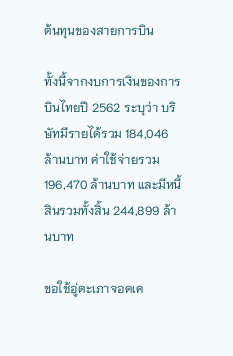ต้นทุนของสายการบิน

ทั้งนี้จากงบการเงินของการบินไทยปี 2562 ระบุว่า บริษัทมีรายได้รวม 184,046 ล้านบาท ค่าใช้จ่ายรวม 196,470 ล้านบาท และมีหนี้สินรวมทั้งสิ้น 244,899 ล้านบาท

ขอใช้อู่ตะเภาจอดเค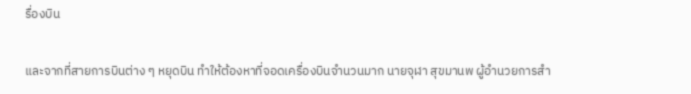รื่องบิน

และจากที่สายการบินต่าง ๆ หยุดบิน ทำให้ต้องหาที่จอดเครื่องบินจำนวนมาก นายจุฬา สุขมานพ ผู้อำนวยการสำ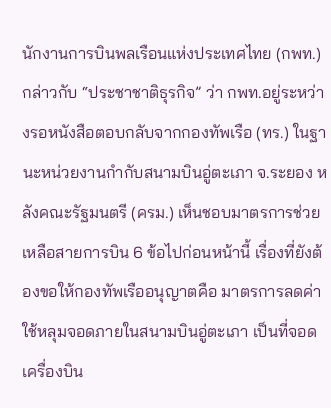นักงานการบินพลเรือนแห่งประเทศไทย (กพท.) กล่าวกับ “ประชาชาติธุรกิจ” ว่า กพท.อยู่ระหว่างรอหนังสือตอบกลับจากกองทัพเรือ (ทร.) ในฐานะหน่วยงานกำกับสนามบินอู่ตะเภา จ.ระยอง หลังคณะรัฐมนตรี (ครม.) เห็นชอบมาตรการช่วยเหลือสายการบิน 6 ข้อไปก่อนหน้านี้ เรื่องที่ยังต้องขอให้กองทัพเรืออนุญาตคือ มาตรการลดค่าใช้หลุมจอดภายในสนามบินอู่ตะเภา เป็นที่จอดเครื่องบิน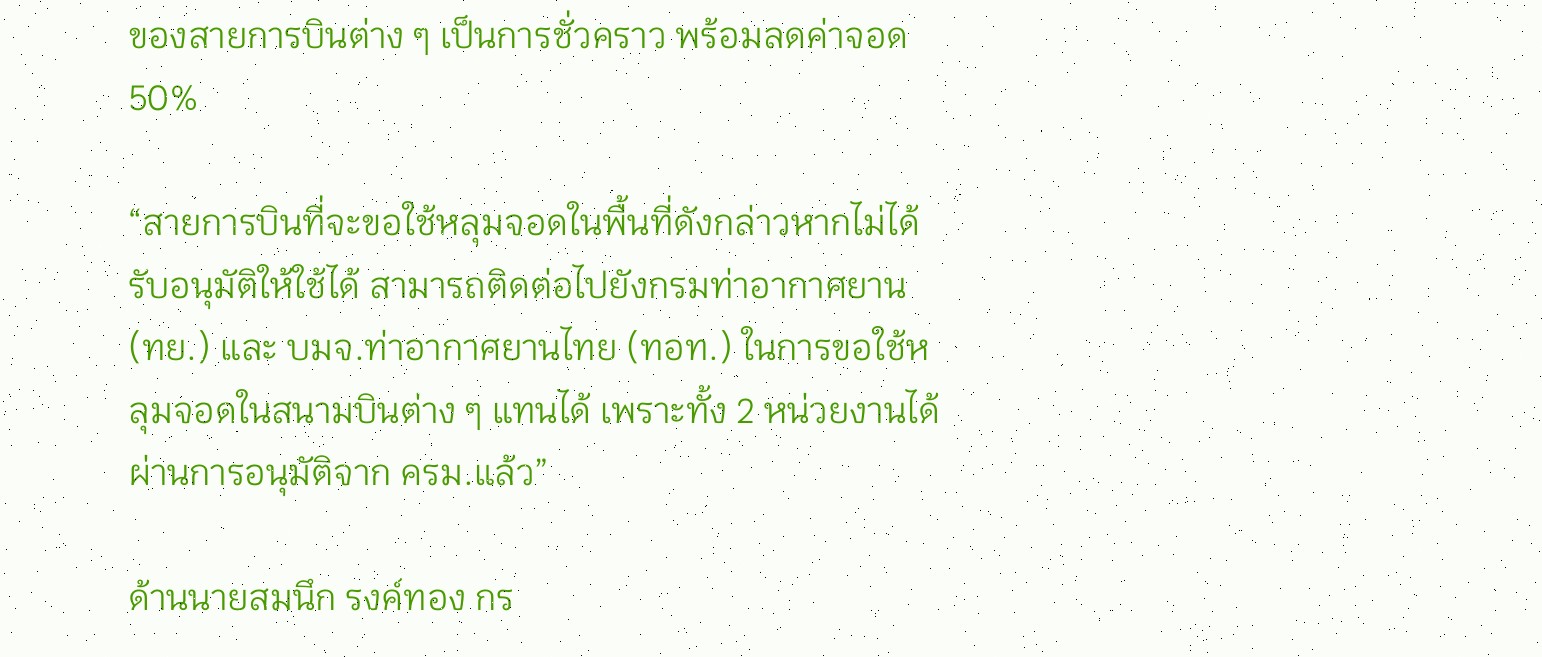ของสายการบินต่าง ๆ เป็นการชั่วคราว พร้อมลดค่าจอด 50%

“สายการบินที่จะขอใช้หลุมจอดในพื้นที่ดังกล่าวหากไม่ได้รับอนุมัติให้ใช้ได้ สามารถติดต่อไปยังกรมท่าอากาศยาน (ทย.) และ บมจ.ท่าอากาศยานไทย (ทอท.) ในการขอใช้หลุมจอดในสนามบินต่าง ๆ แทนได้ เพราะทั้ง 2 หน่วยงานได้ผ่านการอนุมัติจาก ครม.แล้ว”

ด้านนายสมนึก รงค์ทอง กร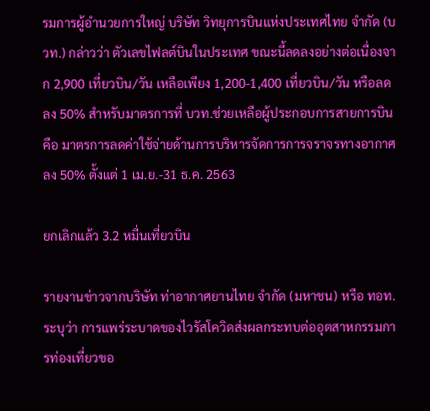รมการผู้อำนวยการใหญ่ บริษัท วิทยุการบินแห่งประเทศไทย จำกัด (บวท.) กล่าวว่า ตัวเลขไฟลต์บินในประเทศ ขณะนี้ลดลงอย่างต่อเนื่องจาก 2,900 เที่ยวบิน/วัน เหลือเพียง 1,200-1,400 เที่ยวบิน/วัน หรือลดลง 50% สำหรับมาตรการที่ บวท.ช่วยเหลือผู้ประกอบการสายการบินคือ มาตรการลดค่าใช้จ่ายด้านการบริหารจัดการการจราจรทางอากาศลง 50% ตั้งแต่ 1 เม.ย.-31 ธ.ค. 2563

ยกเลิกแล้ว 3.2 หมื่นเที่ยวบิน

รายงานข่าวจากบริษัท ท่าอากาศยานไทย จำกัด (มหาชน) หรือ ทอท. ระบุว่า การแพร่ระบาดของไวรัสโควิดส่งผลกระทบต่ออุตสาหกรรมการท่องเที่ยวขอ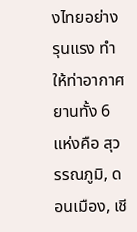งไทยอย่างรุนแรง ทำให้ท่าอากาศยานทั้ง 6 แห่งคือ สุวรรณภูมิ, ดอนเมือง, เชี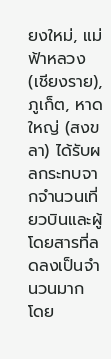ยงใหม่, แม่ฟ้าหลวง (เชียงราย), ภูเก็ต, หาดใหญ่ (สงขลา) ได้รับผลกระทบจากจำนวนเที่ยวบินและผู้โดยสารที่ลดลงเป็นจำนวนมาก โดย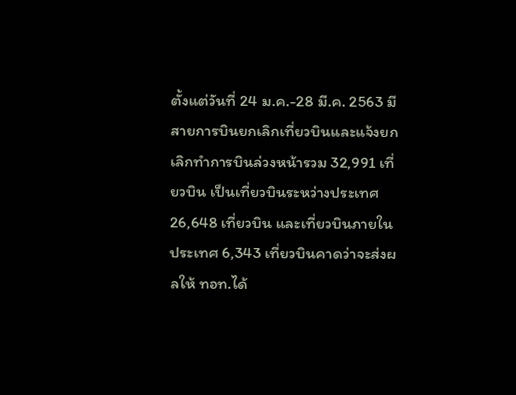ตั้งแต่วันที่ 24 ม.ค.-28 มี.ค. 2563 มีสายการบินยกเลิกเที่ยวบินและแจ้งยกเลิกทำการบินล่วงหน้ารวม 32,991 เที่ยวบิน เป็นเที่ยวบินระหว่างประเทศ 26,648 เที่ยวบิน และเที่ยวบินภายในประเทศ 6,343 เที่ยวบินคาดว่าจะส่งผลให้ ทอท.ได้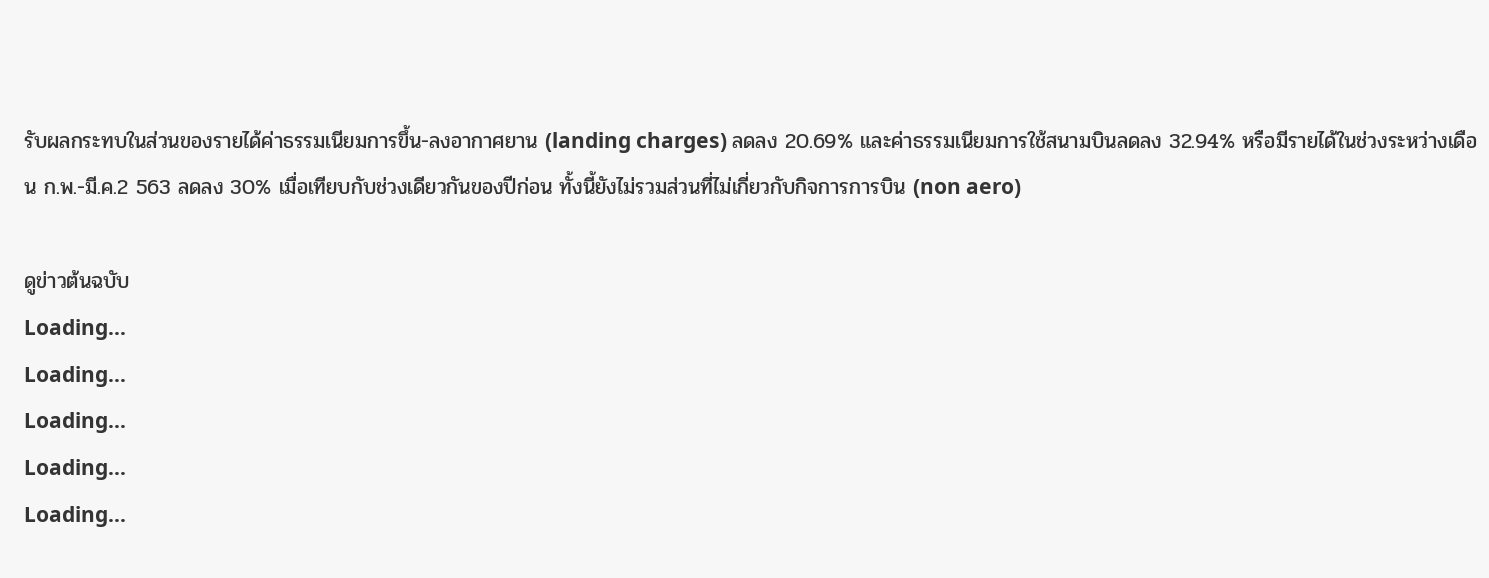รับผลกระทบในส่วนของรายได้ค่าธรรมเนียมการขึ้น-ลงอากาศยาน (landing charges) ลดลง 20.69% และค่าธรรมเนียมการใช้สนามบินลดลง 32.94% หรือมีรายได้ในช่วงระหว่างเดือน ก.พ.-มี.ค.2 563 ลดลง 30% เมื่อเทียบกับช่วงเดียวกันของปีก่อน ทั้งนี้ยังไม่รวมส่วนที่ไม่เกี่ยวกับกิจการการบิน (non aero)

ดูข่าวต้นฉบับ
Loading...
Loading...
Loading...
Loading...
Loading...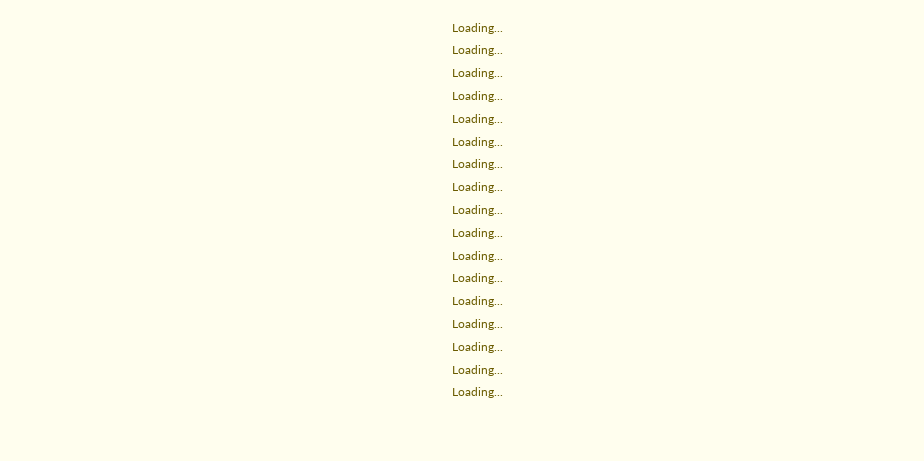Loading...
Loading...
Loading...
Loading...
Loading...
Loading...
Loading...
Loading...
Loading...
Loading...
Loading...
Loading...
Loading...
Loading...
Loading...
Loading...
Loading...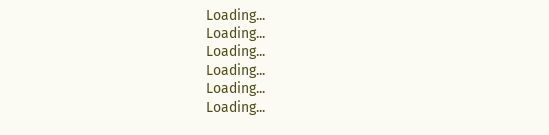Loading...
Loading...
Loading...
Loading...
Loading...
Loading...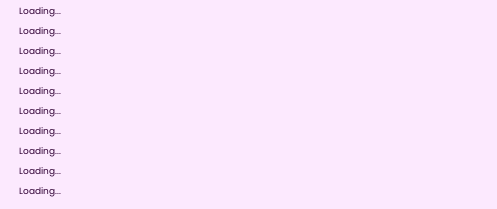Loading...
Loading...
Loading...
Loading...
Loading...
Loading...
Loading...
Loading...
Loading...
Loading...